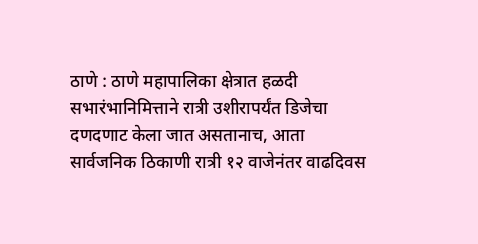ठाणे : ठाणे महापालिका क्षेत्रात हळदी सभारंभानिमित्ताने रात्री उशीरापर्यंत डिजेचा दणदणाट केला जात असतानाच, आता सार्वजनिक ठिकाणी रात्री १२ वाजेनंतर वाढदिवस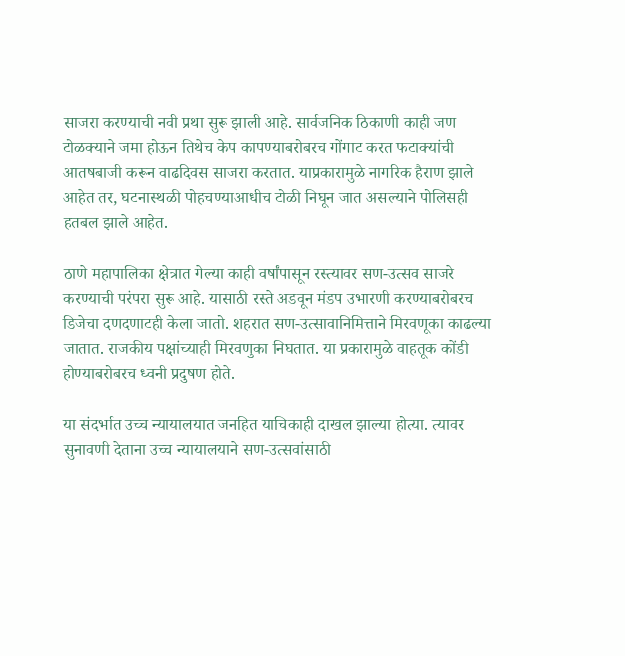साजरा करण्याची नवी प्रथा सुरू झाली आहे. सार्वजनिक ठिकाणी काही जण टोळक्याने जमा होऊन तिथेच केप कापण्याबरोबरच गोंगाट करत फटाक्यांची आतषबाजी करून वाढदिवस साजरा करतात. याप्रकारामुळे नागरिक हैराण झाले आहेत तर, घटनास्थळी पोहचण्याआधीच टोळी निघून जात असल्याने पोलिसही हतबल झाले आहेत.

ठाणे महापालिका क्षेत्रात गेल्या काही वर्षांपासून रस्त्यावर सण-उत्सव साजरे करण्याची परंपरा सुरू आहे. यासाठी रस्ते अडवून मंडप उभारणी करण्याबरोबरच डिजेचा दणदणाटही केला जातो. शहरात सण-उत्सावानिमित्ताने मिरवणूका काढल्या जातात. राजकीय पक्षांच्याही मिरवणुका निघतात. या प्रकारामुळे वाहतूक कोंडी होण्याबरोबरच ध्वनी प्रदुषण होते.

या संदर्भात उच्च न्यायालयात जनहित याचिकाही दाखल झाल्या होत्या. त्यावर सुनावणी देताना उच्च न्यायालयाने सण-उत्सवांसाठी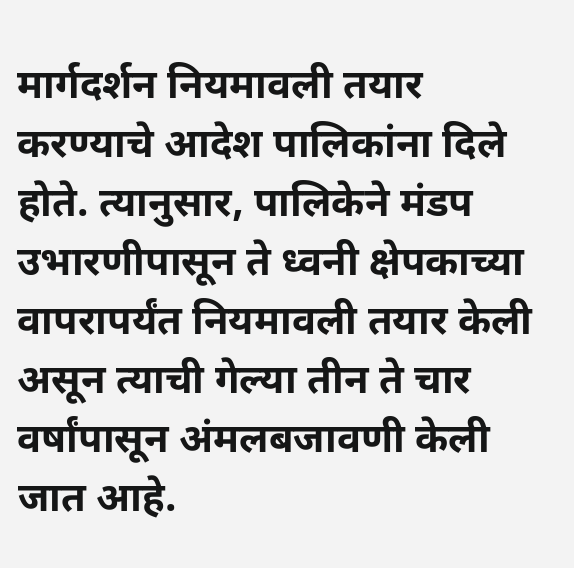मार्गदर्शन नियमावली तयार करण्याचे आदेश पालिकांना दिले होते. त्यानुसार, पालिकेने मंडप उभारणीपासून ते ध्वनी क्षेपकाच्या वापरापर्यंत नियमावली तयार केली असून त्याची गेल्या तीन ते चार वर्षांपासून अंमलबजावणी केली जात आहे.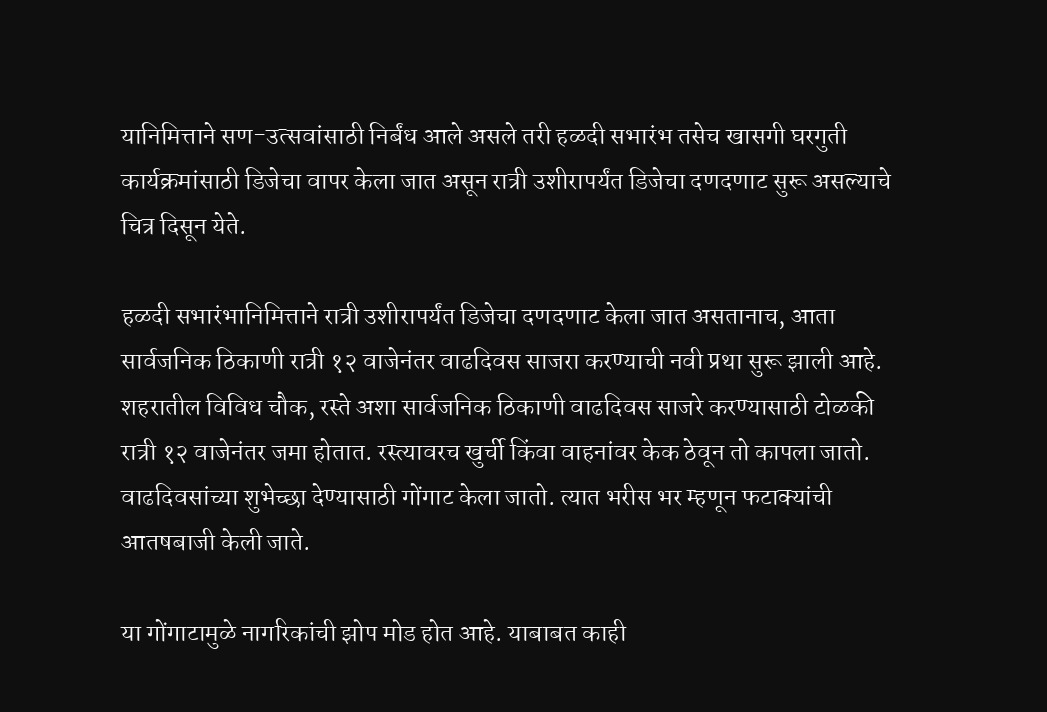यानिमित्ताने सण-उत्सवांसाठी निर्बंध आले असले तरी हळदी सभारंभ तसेच खासगी घरगुती कार्यक्रमांसाठी डिजेचा वापर केला जात असून रात्री उशीरापर्यंत डिजेचा दणदणाट सुरू असल्याचे चित्र दिसून येते.

हळदी सभारंभानिमित्ताने रात्री उशीरापर्यंत डिजेचा दणदणाट केला जात असतानाच, आता सार्वजनिक ठिकाणी रात्री १२ वाजेनंतर वाढदिवस साजरा करण्याची नवी प्रथा सुरू झाली आहे. शहरातील विविध चौक, रस्ते अशा सार्वजनिक ठिकाणी वाढदिवस साजरे करण्यासाठी टोळकी रात्री १२ वाजेनंतर जमा होतात. रस्त्यावरच खुर्ची किंवा वाहनांवर केक ठेवून तो कापला जातो. वाढदिवसांच्या शुभेच्छा देण्यासाठी गोंगाट केला जातो. त्यात भरीस भर म्हणून फटाक्यांची आतषबाजी केली जाते.

या गोंगाटामुळे नागरिकांची झोप मोड होत आहे. याबाबत काही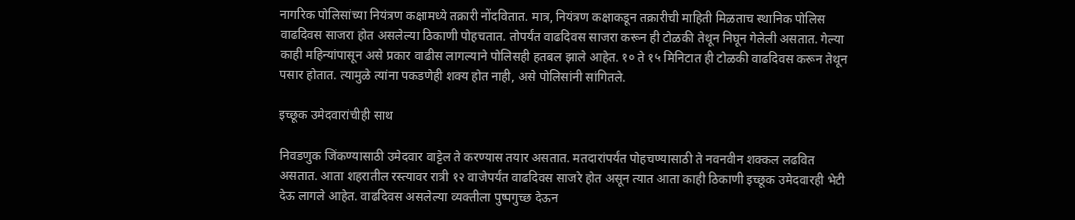नागरिक पोलिसांच्या नियंत्रण कक्षामध्ये तक्रारी नोंदवितात. मात्र, नियंत्रण कक्षाकडून तक्रारीची माहिती मिळताच स्थानिक पोलिस वाढदिवस साजरा होत असलेल्या ठिकाणी पोहचतात. तोपर्यंत वाढदिवस साजरा करून ही टोळकी तेथून निघून गेलेली असतात. गेल्या काही महिन्यांपासून असे प्रकार वाढीस लागल्याने पोलिसही हतबल झाले आहेत. १० ते १५ मिनिटात ही टोळकी वाढदिवस करून तेथून पसार होतात. त्यामुळे त्यांना पकडणेही शक्य होत नाही, असे पोलिसांनी सांगितले.

इच्छूक उमेदवारांचीही साथ

निवडणुक जिंकण्यासाठी उमेदवार वाट्टेल ते करण्यास तयार असतात. मतदारांपर्यंत पोहचण्यासाठी ते नवनवीन शक्कल लढवित असतात. आता शहरातील रस्त्यावर रात्री १२ वाजेपर्यंत वाढदिवस साजरे होत असून त्यात आता काही ठिकाणी इच्छूक उमेदवारही भेटी देऊ लागले आहेत. वाढदिवस असलेल्या व्यक्तीला पुष्पगुच्छ देऊन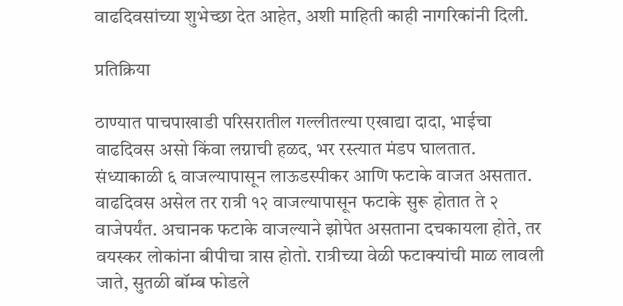वाढदिवसांच्या शुभेच्छा देत आहेत, अशी माहिती काही नागरिकांनी दिली.

प्रतिक्रिया

ठाण्यात पाचपाखाडी परिसरातील गल्लीतल्या एखाद्या दादा, भाईचा वाढदिवस असो किंवा लग्नाची हळद, भर रस्त्यात मंडप घालतात. संध्याकाळी ६ वाजल्यापासून लाऊडस्पीकर आणि फटाके वाजत असतात. वाढदिवस असेल तर रात्री १२ वाजल्यापासून फटाके सुरू होतात ते २ वाजेपर्यंत. अचानक फटाके वाजल्याने झोपेत असताना दचकायला होते, तर वयस्कर लोकांना बीपीचा त्रास होतो. रात्रीच्या वेळी फटाक्यांची माळ लावली जाते, सुतळी बॉम्ब फोडले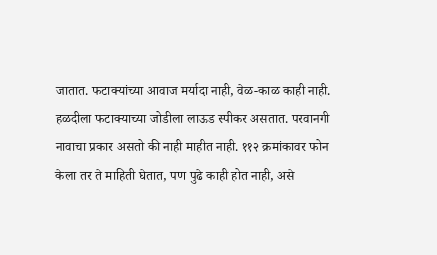जातात. फटाक्यांच्या आवाज मर्यादा नाही, वेळ-काळ काही नाही. हळदीला फटाक्याच्या जोडीला लाऊड स्पीकर असतात. परवानगी नावाचा प्रकार असतो की नाही माहीत नाही. ११२ क्रमांकावर फोन केला तर ते माहिती घेतात, पण पुढे काही होत नाही, असे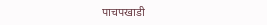पाचपखाडी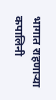भागात राहणाऱ्या कपालिनी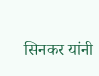सिनकर यांनी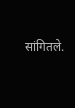सांगितले.